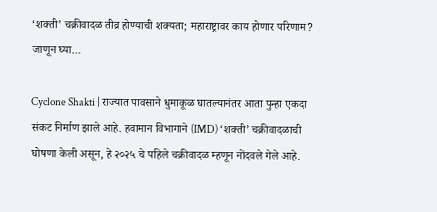‘शक्ती’ चक्रीवादळ तीव्र होण्याची शक्यता; महाराष्ट्रावर काय होणार परिणाम? जाणून घ्या…

Cyclone Shakti | राज्यात पावसाने धुमाकूळ घातल्यानंतर आता पुन्हा एकदा संकट निर्माण झाले आहे. हवामान विभागाने (IMD) ‘शक्ती’ चक्रीवादळाची घोषणा केली असून, हे २०२५ चे पहिले चक्रीवादळ म्हणून नोंदवले गेले आहे.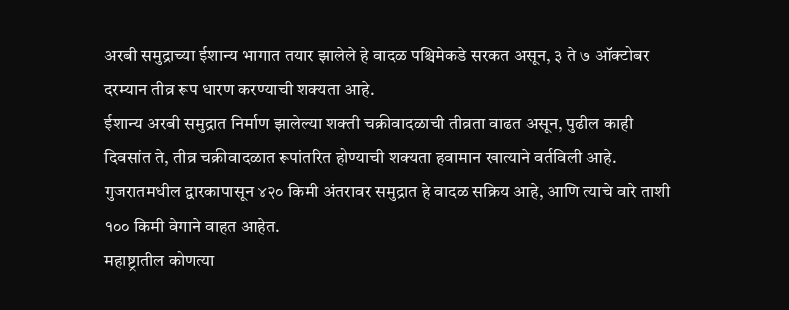अरबी समुद्राच्या ईशान्य भागात तयार झालेले हे वादळ पश्चिमेकडे सरकत असून, ३ ते ७ ऑक्टोबर दरम्यान तीव्र रूप धारण करण्याची शक्यता आहे.
ईशान्य अरबी समुद्रात निर्माण झालेल्या शक्ती चक्रीवादळाची तीव्रता वाढत असून, पुढील काही दिवसांत ते, तीव्र चक्रीवादळात रूपांतरित होण्याची शक्यता हवामान खात्याने वर्तविली आहे. गुजरातमधील द्वारकापासून ४२० किमी अंतरावर समुद्रात हे वादळ सक्रिय आहे, आणि त्याचे वारे ताशी १०० किमी वेगाने वाहत आहेत.
महाष्ट्रातील कोणत्या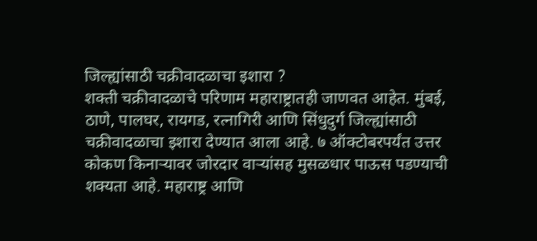जिल्ह्यांसाठी चक्रीवादळाचा इशारा ?
शक्ती चक्रीवादळाचे परिणाम महाराष्ट्रातही जाणवत आहेत. मुंबई, ठाणे, पालघर, रायगड, रत्नागिरी आणि सिंधुदुर्ग जिल्ह्यांसाठी चक्रीवादळाचा इशारा देण्यात आला आहे. ७ ऑक्टोबरपर्यंत उत्तर कोकण किनाऱ्यावर जोरदार वाऱ्यांसह मुसळधार पाऊस पडण्याची शक्यता आहे. महाराष्ट्र आणि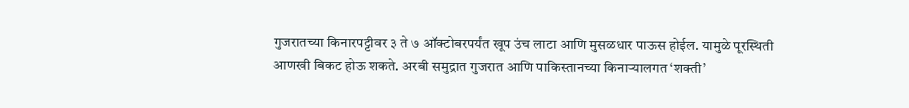गुजरातच्या किनारपट्टीवर ३ ते ७ ऑक्टोबरपर्यंत खूप उंच लाटा आणि मुसळधार पाऊस होईल. यामुळे पूरस्थिती आणखी बिकट होऊ शकते. अरबी समुद्रात गुजरात आणि पाकिस्तानच्या किनाऱ्यालगत ‘शक्ती’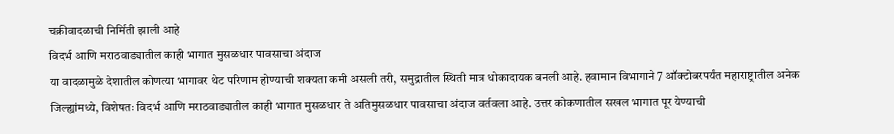चक्रीवादळाची निर्मिती झाली आहे
विदर्भ आणि मराठवाड्यातील काही भागात मुसळधार पावसाचा अंदाज
या वादळामुळे देशातील कोणत्या भागावर थेट परिणाम होण्याची शक्यता कमी असली तरी, समुद्रातील स्थिती मात्र धोकादायक बनली आहे. हवामान विभागाने 7 ऑक्टोबरपर्यंत महाराष्ट्रातील अनेक जिल्ह्यांमध्ये, विशेषतः विदर्भ आणि मराठवाड्यातील काही भागात मुसळधार ते अतिमुसळधार पावसाचा अंदाज वर्तवला आहे. उत्तर कोकणातील सखल भागात पूर येण्याची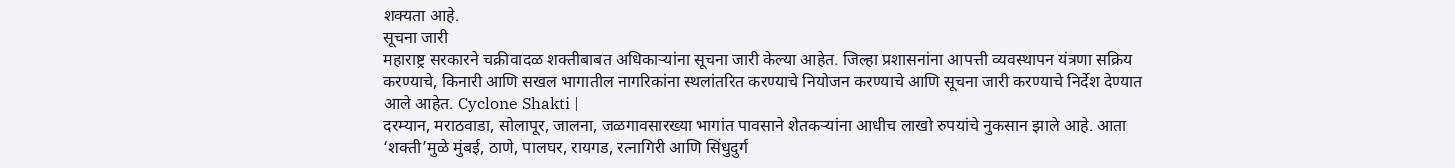शक्यता आहे.
सूचना जारी
महाराष्ट्र सरकारने चक्रीवादळ शक्तीबाबत अधिकाऱ्यांना सूचना जारी केल्या आहेत. जिल्हा प्रशासनांना आपत्ती व्यवस्थापन यंत्रणा सक्रिय करण्याचे, किनारी आणि सखल भागातील नागरिकांना स्थलांतरित करण्याचे नियोजन करण्याचे आणि सूचना जारी करण्याचे निर्देश देण्यात आले आहेत. Cyclone Shakti |
दरम्यान, मराठवाडा, सोलापूर, जालना, जळगावसारख्या भागांत पावसाने शेतकऱ्यांना आधीच लाखो रुपयांचे नुकसान झाले आहे. आता ‘शक्ती’मुळे मुंबई, ठाणे, पालघर, रायगड, रत्नागिरी आणि सिंधुदुर्ग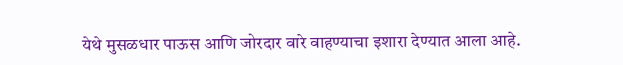येथे मुसळधार पाऊस आणि जोरदार वारे वाहण्याचा इशारा देण्यात आला आहे.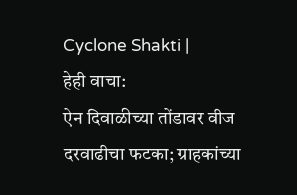Cyclone Shakti |
हेही वाचा:
ऐन दिवाळीच्या तोंडावर वीज दरवाढीचा फटका; ग्राहकांच्या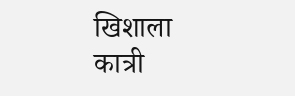खिशाला कात्री